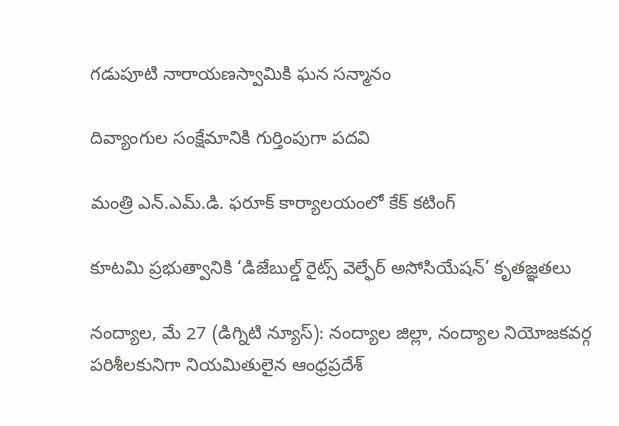గడుపూటి నారాయణస్వామికి ఘన సన్మానం

దివ్యాంగుల సంక్షేమానికి గుర్తింపుగా పదవి

మంత్రి ఎన్‌.ఎమ్.డి. ఫరూక్ కార్యాలయంలో కేక్ కటింగ్

కూటమి ప్రభుత్వానికి ‘డిజేబుల్డ్ రైట్స్ వెల్ఫేర్ అసోసియేషన్’ కృతజ్ఞతలు

నంద్యాల, మే 27 (డిగ్నిటి న్యూస్): నంద్యాల జిల్లా, నంద్యాల నియోజకవర్గ పరిశీలకునిగా నియమితులైన ఆంధ్రప్రదేశ్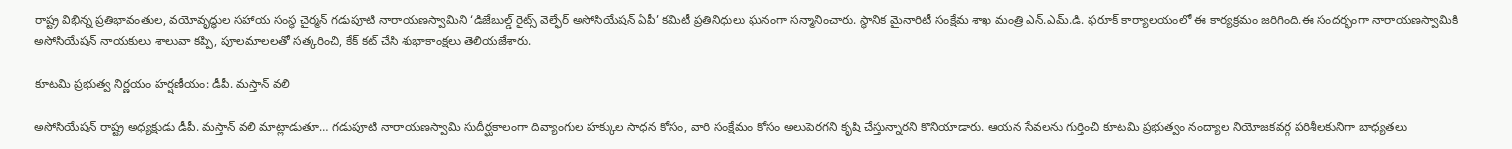రాష్ట్ర విభిన్న ప్రతిభావంతుల, వయోవృద్ధుల సహాయ సంస్థ చైర్మన్ గడుపూటి నారాయణస్వామిని ‘డిజేబుల్డ్ రైట్స్ వెల్ఫేర్ అసోసియేషన్ ఏపీ’ కమిటీ ప్రతినిధులు ఘనంగా సన్మానించారు. స్థానిక మైనారిటీ సంక్షేమ శాఖ మంత్రి ఎన్‌.ఎమ్.డి. ఫరూక్ కార్యాలయంలో ఈ కార్యక్రమం జరిగింది.ఈ సందర్భంగా నారాయణస్వామికి అసోసియేషన్ నాయకులు శాలువా కప్పి, పూలమాలలతో సత్కరించి, కేక్ కట్ చేసి శుభాకాంక్షలు తెలియజేశారు.

కూటమి ప్రభుత్వ నిర్ణయం హర్షణీయం: డీపీ. మస్తాన్ వలి

అసోసియేషన్ రాష్ట్ర అధ్యక్షుడు డీపీ. మస్తాన్ వలి మాట్లాడుతూ… గడుపూటి నారాయణస్వామి సుదీర్ఘకాలంగా దివ్యాంగుల హక్కుల సాధన కోసం, వారి సంక్షేమం కోసం అలుపెరగని కృషి చేస్తున్నారని కొనియాడారు. ఆయన సేవలను గుర్తించి కూటమి ప్రభుత్వం నంద్యాల నియోజకవర్గ పరిశీలకునిగా బాధ్యతలు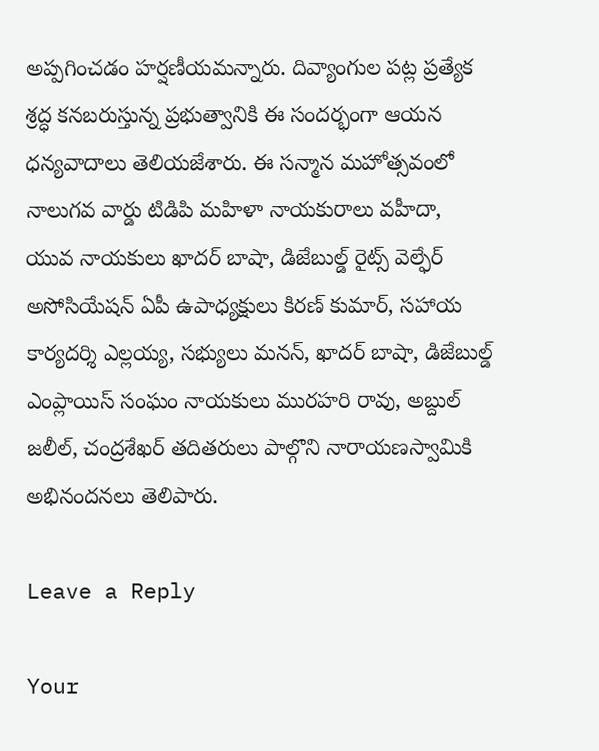అప్పగించడం హర్షణీయమన్నారు. దివ్యాంగుల పట్ల ప్రత్యేక శ్రద్ధ కనబరుస్తున్న ప్రభుత్వానికి ఈ సందర్భంగా ఆయన ధన్యవాదాలు తెలియజేశారు. ఈ సన్మాన మహోత్సవంలో నాలుగవ వార్డు టిడిపి మహిళా నాయకురాలు వహీదా, యువ నాయకులు ఖాదర్ బాషా, డిజేబుల్డ్ రైట్స్ వెల్ఫేర్ అసోసియేషన్ ఏపీ ఉపాధ్యక్షులు కిరణ్ కుమార్, సహాయ కార్యదర్శి ఎల్లయ్య, సభ్యులు మనన్, ఖాదర్ బాషా, డిజేబుల్డ్ ఎంప్లాయిస్ సంఘం నాయకులు మురహరి రావు, అబ్దుల్ జలీల్, చంద్రశేఖర్ తదితరులు పాల్గొని నారాయణస్వామికి అభినందనలు తెలిపారు.

Leave a Reply

Your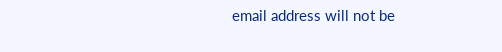email address will not be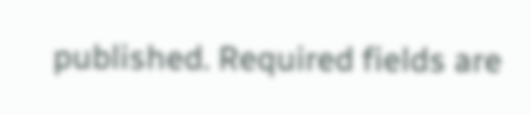published. Required fields are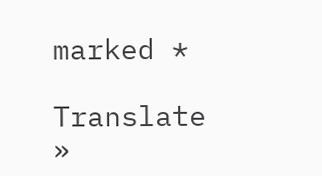marked *

Translate »